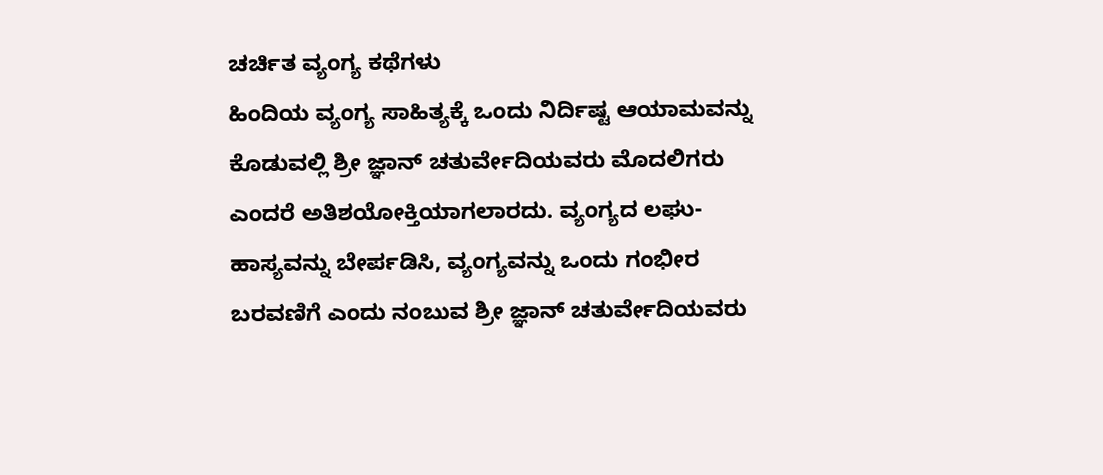ಚರ್ಚಿತ ವ್ಯಂಗ್ಯ ಕಥೆಗಳು
ಹಿಂದಿಯ ವ್ಯಂಗ್ಯ ಸಾಹಿತ್ಯಕ್ಕೆ ಒಂದು ನಿರ್ದಿಷ್ಟ ಆಯಾಮವನ್ನು ಕೊಡುವಲ್ಲಿ ಶ್ರೀ ಜ್ಞಾನ್ ಚತುರ್ವೇದಿಯವರು ಮೊದಲಿಗರು ಎಂದರೆ ಅತಿಶಯೋಕ್ತಿಯಾಗಲಾರದು. ವ್ಯಂಗ್ಯದ ಲಘು-ಹಾಸ್ಯವನ್ನು ಬೇರ್ಪಡಿಸಿ, ವ್ಯಂಗ್ಯವನ್ನು ಒಂದು ಗಂಭೀರ ಬರವಣಿಗೆ ಎಂದು ನಂಬುವ ಶ್ರೀ ಜ್ಞಾನ್ ಚತುರ್ವೇದಿಯವರು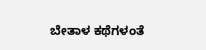ಬೇತಾಳ ಕಥೆಗಳಂತೆ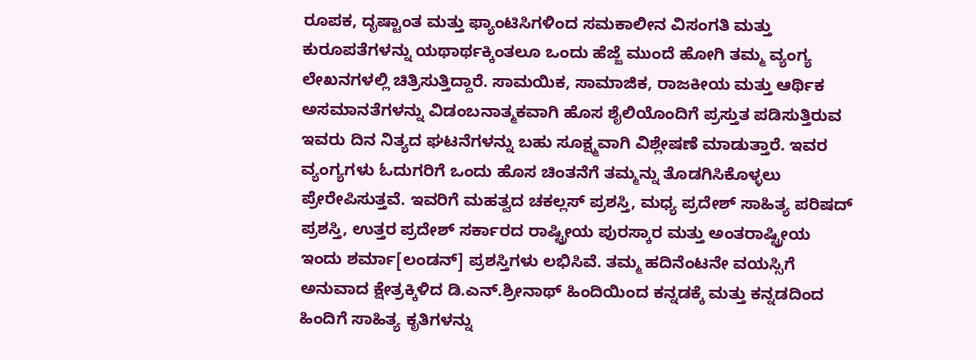ರೂಪಕ, ದೃಷ್ಟಾಂತ ಮತ್ತು ಫ್ಯಾಂಟಿಸಿಗಳಿಂದ ಸಮಕಾಲೀನ ವಿಸಂಗತಿ ಮತ್ತು ಕುರೂಪತೆಗಳನ್ನು ಯಥಾರ್ಥಕ್ಕಿಂತಲೂ ಒಂದು ಹೆಜ್ಜೆ ಮುಂದೆ ಹೋಗಿ ತಮ್ಮ ವ್ಯಂಗ್ಯ ಲೇಖನಗಳಲ್ಲಿ ಚಿತ್ರಿಸುತ್ತಿದ್ದಾರೆ. ಸಾಮಯಿಕ, ಸಾಮಾಜಿಕ, ರಾಜಕೀಯ ಮತ್ತು ಆರ್ಥಿಕ ಅಸಮಾನತೆಗಳನ್ನು ವಿಡಂಬನಾತ್ಮಕವಾಗಿ ಹೊಸ ಶೈಲಿಯೊಂದಿಗೆ ಪ್ರಸ್ತುತ ಪಡಿಸುತ್ತಿರುವ ಇವರು ದಿನ ನಿತ್ಯದ ಘಟನೆಗಳನ್ನು ಬಹು ಸೂಕ್ಷ್ಮವಾಗಿ ವಿಶ್ಲೇಷಣೆ ಮಾಡುತ್ತಾರೆ. ಇವರ ವ್ಯಂಗ್ಯಗಳು ಓದುಗರಿಗೆ ಒಂದು ಹೊಸ ಚಿಂತನೆಗೆ ತಮ್ಮನ್ನು ತೊಡಗಿಸಿಕೊಳ್ಳಲು ಪ್ರೇರೇಪಿಸುತ್ತವೆ. ಇವರಿಗೆ ಮಹತ್ವದ ಚಕಲ್ಲಸ್ ಪ್ರಶಸ್ತಿ, ಮಧ್ಯ ಪ್ರದೇಶ್ ಸಾಹಿತ್ಯ ಪರಿಷದ್ ಪ್ರಶಸ್ತಿ, ಉತ್ತರ ಪ್ರದೇಶ್ ಸರ್ಕಾರದ ರಾಷ್ಟ್ರೀಯ ಪುರಸ್ಕಾರ ಮತ್ತು ಅಂತರಾಷ್ಟ್ರೀಯ ಇಂದು ಶರ್ಮಾ[ಲಂಡನ್] ಪ್ರಶಸ್ತಿಗಳು ಲಭಿಸಿವೆ. ತಮ್ಮ ಹದಿನೆಂಟನೇ ವಯಸ್ಸಿಗೆ ಅನುವಾದ ಕ್ಷೇತ್ರಕ್ಕಿಳಿದ ಡಿ.ಎನ್.ಶ್ರೀನಾಥ್ ಹಿಂದಿಯಿಂದ ಕನ್ನಡಕ್ಕೆ ಮತ್ತು ಕನ್ನಡದಿಂದ ಹಿಂದಿಗೆ ಸಾಹಿತ್ಯ ಕೃತಿಗಳನ್ನು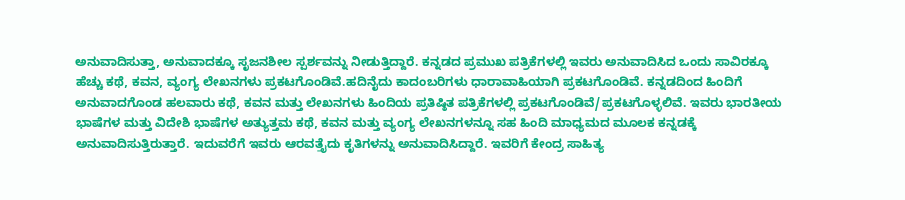ಅನುವಾದಿಸುತ್ತಾ, ಅನುವಾದಕ್ಕೂ ಸೃಜನಶೀಲ ಸ್ಪರ್ಶವನ್ನು ನೀಡುತ್ತಿದ್ದಾರೆ. ಕನ್ನಡದ ಪ್ರಮುಖ ಪತ್ರಿಕೆಗಳಲ್ಲಿ ಇವರು ಅನುವಾದಿಸಿದ ಒಂದು ಸಾವಿರಕ್ಕೂ ಹೆಚ್ಚು ಕಥೆ, ಕವನ, ವ್ಯಂಗ್ಯ ಲೇಖನಗಳು ಪ್ರಕಟಗೊಂಡಿವೆ.ಹದಿನೈದು ಕಾದಂಬರಿಗಳು ಧಾರಾವಾಹಿಯಾಗಿ ಪ್ರಕಟಗೊಂಡಿವೆ. ಕನ್ನಡದಿಂದ ಹಿಂದಿಗೆ ಅನುವಾದಗೊಂಡ ಹಲವಾರು ಕಥೆ, ಕವನ ಮತ್ತು ಲೇಖನಗಳು ಹಿಂದಿಯ ಪ್ರತಿಷ್ಠಿತ ಪತ್ರಿಕೆಗಳಲ್ಲಿ ಪ್ರಕಟಗೊಂಡಿವೆ/ಪ್ರಕಟಗೊಳ್ಳಲಿವೆ. ಇವರು ಭಾರತೀಯ ಭಾಷೆಗಳ ಮತ್ತು ವಿದೇಶಿ ಭಾಷೆಗಳ ಅತ್ಯುತ್ತಮ ಕಥೆ, ಕವನ ಮತ್ತು ವ್ಯಂಗ್ಯ ಲೇಖನಗಳನ್ನೂ ಸಹ ಹಿಂದಿ ಮಾಧ್ಯಮದ ಮೂಲಕ ಕನ್ನಡಕ್ಕೆ ಅನುವಾದಿಸುತ್ತಿರುತ್ತಾರೆ. ಇದುವರೆಗೆ ಇವರು ಆರವತ್ತೈದು ಕೃತಿಗಳನ್ನು ಅನುವಾದಿಸಿದ್ದಾರೆ. ಇವರಿಗೆ ಕೇಂದ್ರ ಸಾಹಿತ್ಯ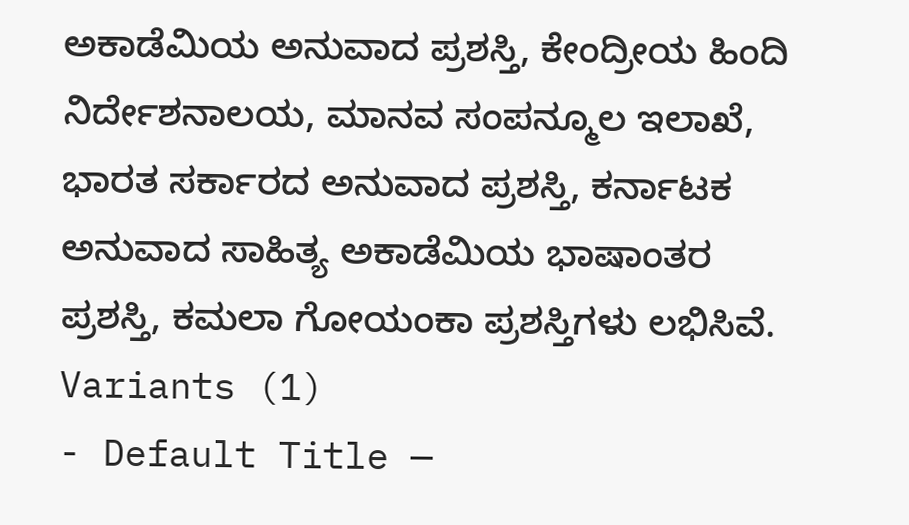ಅಕಾಡೆಮಿಯ ಅನುವಾದ ಪ್ರಶಸ್ತಿ, ಕೇಂದ್ರೀಯ ಹಿಂದಿ ನಿರ್ದೇಶನಾಲಯ, ಮಾನವ ಸಂಪನ್ಮೂಲ ಇಲಾಖೆ, ಭಾರತ ಸರ್ಕಾರದ ಅನುವಾದ ಪ್ರಶಸ್ತಿ, ಕರ್ನಾಟಕ ಅನುವಾದ ಸಾಹಿತ್ಯ ಅಕಾಡೆಮಿಯ ಭಾಷಾಂತರ ಪ್ರಶಸ್ತಿ, ಕಮಲಾ ಗೋಯಂಕಾ ಪ್ರಶಸ್ತಿಗಳು ಲಭಿಸಿವೆ.
Variants (1)
- Default Title —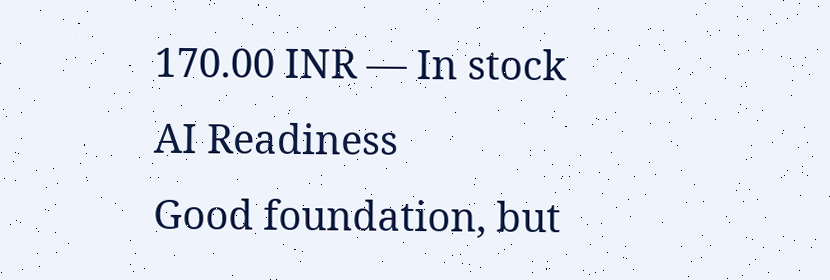170.00 INR — In stock
AI Readiness
Good foundation, but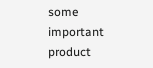some important product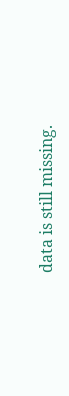data is still missing.